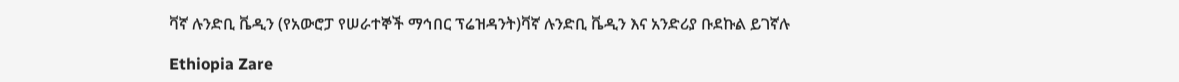ቫኛ ሉንድቢ ቬዲን (የአውሮፓ የሠራተኞች ማኅበር ፕሬዝዳንት)ቫኛ ሉንድቢ ቬዲን እና አንድሪያ ቡደኩል ይገኛሉ

Ethiopia Zare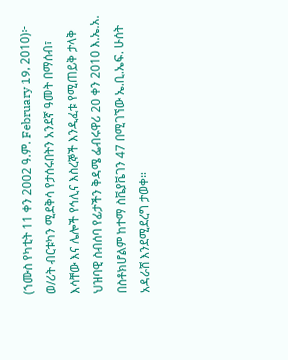(ኀሙስ የካቲት 11 ቀን 2002 ዓ.ም. February 19, 2010)፦ ወ/ሪት ብርቱካን ሚደቅሳ የታሰሩበትን አንደኛ ዓመት በማሰብ፣ እሳቸው እና ሌሎች የኅሊና እስረኞች እንዲፈቱ የሚጠይቅ ታላቅ ህዝባዊ ስብሰባ የፊታችን ቅዳሜ ፌብሩዋሪ 20 ቀን 2010 እ.ኤ.አ. በስቶክሆልም ከተማ ስቬያቬገን 47 በሚገኘው ኤ.ቢ.ኤፍ. ሁሰት አዳራሸ እንደሚደረግ ታወቀ።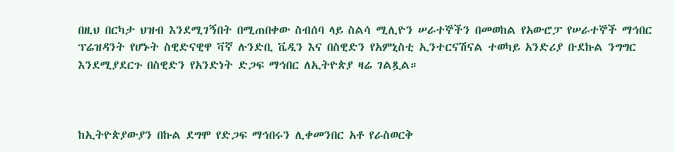በዚህ በርካታ ህዝብ እንደሚገኝበት በሚጠበቀው ስብሰባ ላይ ስልሳ ሚሊዮን ሠራተኞችን በመወከል የአውሮፓ የሠራተኞች ማኅበር ፕሬዝዳንት የሆኑት ስዊድናዊዋ ቫኛ ሉንድቢ ቬዲን እና በስዊድን የአምኒስቲ ኢንተርናሽናል ተወካይ አንድሪያ ቡደኩል ንግግር እንደሚያደርጉ በስዊድን የአንድነት ድጋፍ ማኅበር ለኢትዮጵያ ዛሬ ገልጿል።



ከኢትዮጵያውያን በኩል ደግሞ የድጋፍ ማኅበሩን ሊቀመንበር አቶ የራስወርቅ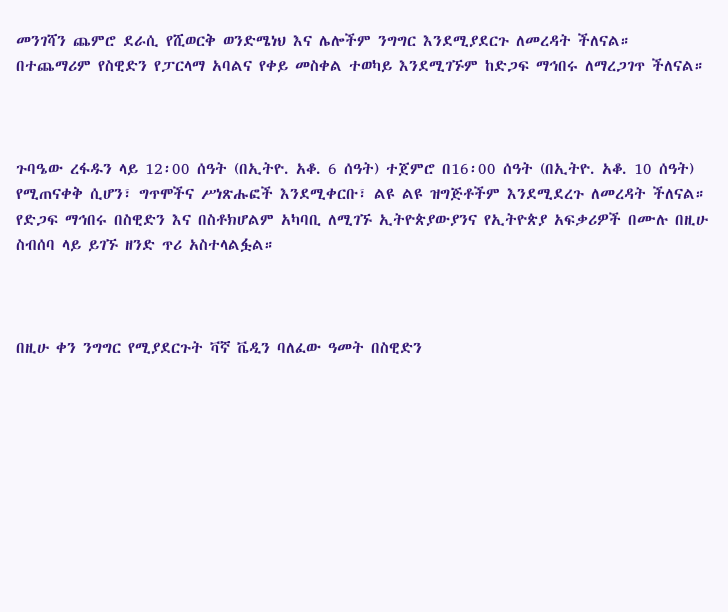መንገሻን ጨምሮ ደራሲ የሺወርቅ ወንድሜነህ እና ሌሎችም ንግግር እንደሚያደርጉ ለመረዳት ችለናል። በተጨማሪም የስዊድን የፓርላማ አባልና የቀይ መስቀል ተወካይ እንደሚገኙም ከድጋፍ ማኅበሩ ለማረጋገጥ ችለናል።



ጉባዔው ረፋዱን ላይ 12፡00 ሰዓት (በኢትዮ. አቆ. 6 ሰዓት) ተጀምሮ በ16፡00 ሰዓት (በኢትዮ. አቆ. 10 ሰዓት) የሚጠናቀቅ ሲሆን፣ ግጥሞችና ሥነጽሑፎች እንደሚቀርቡ፣ ልዩ ልዩ ዝግጅቶችም እንደሚደረጉ ለመረዳት ችለናል። የድጋፍ ማኅበሩ በስዊድን እና በስቶክሆልም አካባቢ ለሚገኙ ኢትዮጵያውያንና የኢትዮጵያ አፍቃሪዎች በሙሉ በዚሁ ስብሰባ ላይ ይገኙ ዘንድ ጥሪ አስተላልፏል።



በዚሁ ቀን ንግግር የሚያደርጉት ቫኛ ቬዲን ባለፈው ዓመት በስዊድን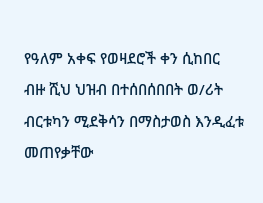የዓለም አቀፍ የወዛደሮች ቀን ሲከበር ብዙ ሺህ ህዝብ በተሰበሰበበት ወ/ሪት ብርቱካን ሚደቅሳን በማስታወስ እንዲፈቱ መጠየቃቸው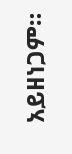አይዘነጋም።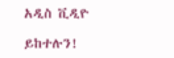አዲስ ቪዲዮ

ይከተሉን!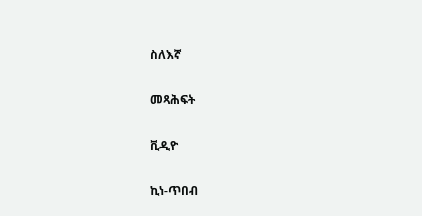ስለእኛ

መጻሕፍት

ቪዲዮ

ኪነ-ጥበብ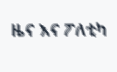ዜና እና ፖለቲካ